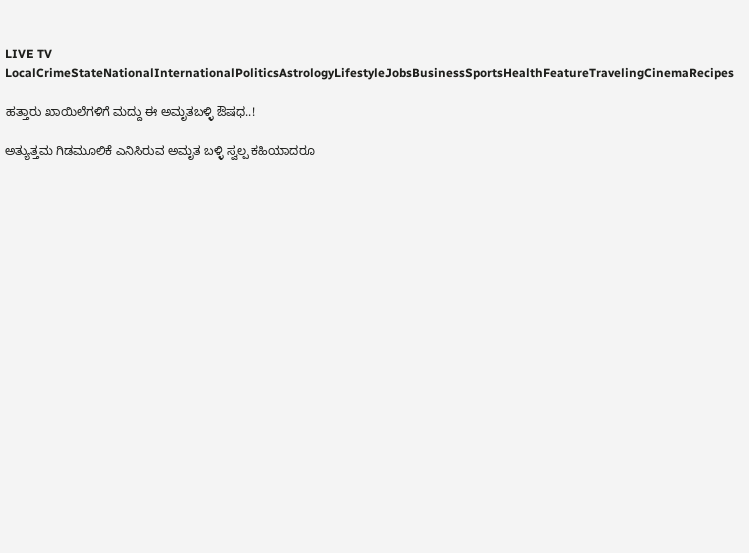LIVE TV LocalCrimeStateNationalInternationalPoliticsAstrologyLifestyleJobsBusinessSportsHealthFeatureTravelingCinemaRecipes

ಹತ್ತಾರು ಖಾಯಿಲೆಗಳಿಗೆ ಮದ್ದು ಈ ಅಮೃತಬಳ್ಳಿ ಔಷಧ..!

ಅತ್ಯುತ್ತಮ ಗಿಡಮೂಲಿಕೆ ಎನಿಸಿರುವ ಅಮೃತ ಬಳ್ಳಿ ಸ್ವಲ್ಪ ಕಹಿಯಾದರೂ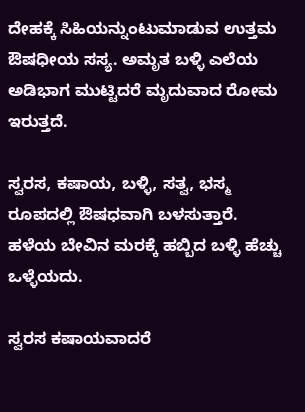ದೇಹಕ್ಕೆ ಸಿಹಿಯನ್ನುಂಟುಮಾಡುವ ಉತ್ತಮ ಔಷಧೀಯ ಸಸ್ಯ. ಅಮೃತ ಬಳ್ಳಿ ಎಲೆಯ ಅಡಿಭಾಗ ಮುಟ್ಟಿದರೆ ಮೃದುವಾದ ರೋಮ ಇರುತ್ತದೆ.

ಸ್ವರಸ, ಕಷಾಯ, ಬಳ್ಳಿ, ಸತ್ವ, ಭಸ್ಮ ರೂಪದಲ್ಲಿ ಔಷಧವಾಗಿ ಬಳಸುತ್ತಾರೆ. ಹಳೆಯ ಬೇವಿನ ಮರಕ್ಕೆ ಹಬ್ಬಿದ ಬಳ್ಳಿ ಹೆಚ್ಚು ಒಳ್ಳೆಯದು.

ಸ್ವರಸ ಕಷಾಯವಾದರೆ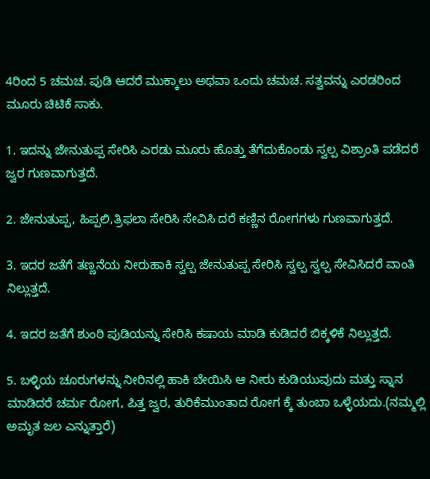4ರಿಂದ 5 ಚಮಚ. ಪುಡಿ ಆದರೆ ಮುಕ್ಕಾಲು ಅಥವಾ ಒಂದು ಚಮಚ. ಸತ್ವವನ್ನು ಎರಡರಿಂದ ಮೂರು ಚಿಟಿಕೆ ಸಾಕು.

1. ಇದನ್ನು ಜೇನುತುಪ್ಪ ಸೇರಿಸಿ ಎರಡು ಮೂರು ಹೊತ್ತು ತೆಗೆದುಕೊಂಡು ಸ್ವಲ್ಪ ವಿಶ್ರಾಂತಿ ಪಡೆದರೆ ಜ್ವರ ಗುಣವಾಗುತ್ತದೆ.

2. ಜೇನುತುಪ್ಪ, ಹಿಪ್ಪಲಿ,ತ್ರಿಫಲಾ ಸೇರಿಸಿ ಸೇವಿಸಿ ದರೆ ಕಣ್ಣಿನ ರೋಗಗಳು ಗುಣವಾಗುತ್ತದೆ.

3. ಇದರ ಜತೆಗೆ ತಣ್ಣನೆಯ ನೀರುಹಾಕಿ ಸ್ವಲ್ಪ ಜೇನುತುಪ್ಪ ಸೇರಿಸಿ ಸ್ವಲ್ಪ ಸ್ವಲ್ಪ ಸೇವಿಸಿದರೆ ವಾಂತಿ ನಿಲ್ಲುತ್ತದೆ.

4. ಇದರ ಜತೆಗೆ ಶುಂಠಿ ಪುಡಿಯನ್ನು ಸೇರಿಸಿ ಕಷಾಯ ಮಾಡಿ ಕುಡಿದರೆ ಬಿಕ್ಕಳಿಕೆ ನಿಲ್ಲುತ್ತದೆ.

5. ಬಳ್ಳಿಯ ಚೂರುಗಳನ್ನು ನೀರಿನಲ್ಲಿ ಹಾಕಿ ಬೇಯಿಸಿ ಆ ನೀರು ಕುಡಿಯುವುದು ಮತ್ತು ಸ್ನಾನ ಮಾಡಿದರೆ ಚರ್ಮ ರೋಗ, ಪಿತ್ತ ಜ್ವರ, ತುರಿಕೆಮುಂತಾದ ರೋಗ ಕ್ಕೆ ತುಂಬಾ ಒಳ್ಳೆಯದು.(ನಮ್ಮಲ್ಲಿ ಅಮೃತ ಜಲ ಎನ್ನುತ್ತಾರೆ)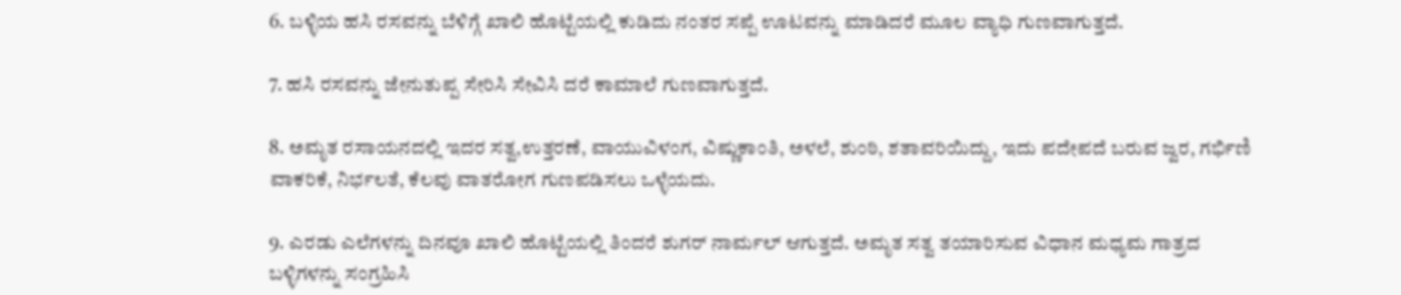6. ಬಳ್ಳಿಯ ಹಸಿ ರಸವನ್ನು ಬೆಳಿಗ್ಗೆ ಖಾಲಿ ಹೊಟ್ಟೆಯಲ್ಲಿ ಕುಡಿದು ನಂತರ ಸಪ್ಪೆ ಊಟವನ್ನು ಮಾಡಿದರೆ ಮೂಲ ವ್ಯಾಧಿ ಗುಣವಾಗುತ್ತದೆ.

7. ಹಸಿ ರಸವನ್ನು ಜೇನುತುಪ್ಪ ಸೇರಿಸಿ ಸೇವಿಸಿ ದರೆ ಕಾಮಾಲೆ ಗುಣವಾಗುತ್ತದೆ.

8. ಅಮೃತ ರಸಾಯನದಲ್ಲಿ ಇದರ ಸತ್ವ,ಉತ್ತರಣೆ, ವಾಯುವಿಳಂಗ, ವಿಷ್ಣುಕಾಂತಿ, ಅಳಲೆ, ಶುಂಠಿ, ಶತಾವರಿಯಿದ್ದು, ಇದು ಪದೇಪದೆ ಬರುವ ಜ್ವರ, ಗರ್ಭಿಣಿ ವಾಕರಿಕೆ, ನಿರ್ಭಲತೆ, ಕೆಲವು ವಾತರೋಗ ಗುಣಪಡಿಸಲು ಒಳ್ಳೆಯದು.

9. ಎರಡು ಎಲೆಗಳನ್ನು ದಿನವೂ ಖಾಲಿ ಹೊಟ್ಟೆಯಲ್ಲಿ ತಿಂದರೆ ಶುಗರ್ ನಾರ್ಮಲ್ ಆಗುತ್ತದೆ. ಅಮೃತ ಸತ್ವ ತಯಾರಿಸುವ ವಿಧಾನ ಮಧ್ಯಮ ಗಾತ್ರದ ಬಳ್ಳಿಗಳನ್ನು ಸಂಗ್ರಹಿಸಿ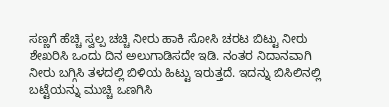ಸಣ್ಣಗೆ ಹೆಚ್ಚಿ ಸ್ವಲ್ಪ ಚಚ್ಚಿ ನೀರು ಹಾಕಿ ಸೋಸಿ ಚರಟ ಬಿಟ್ಟು ನೀರು ಶೇಖರಿಸಿ ಒಂದು ದಿನ ಅಲುಗಾಡಿಸದೇ ಇಡಿ. ನಂತರ ನಿದಾನವಾಗಿ ನೀರು ಬಗ್ಗಿಸಿ ತಳದಲ್ಲಿ ಬಿಳಿಯ ಹಿಟ್ಟು ಇರುತ್ತದೆ. ಇದನ್ನು ಬಿಸಿಲಿನಲ್ಲಿ ಬಟ್ಟೆಯನ್ನು ಮುಚ್ಚಿ ಒಣಗಿಸಿ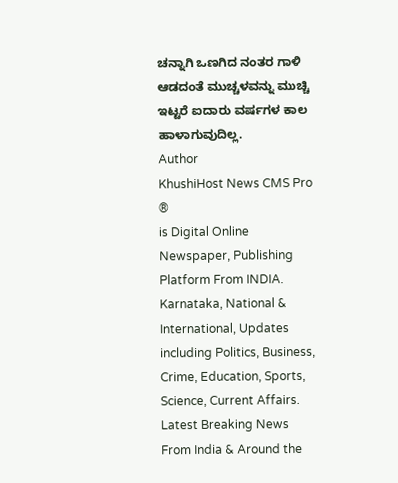ಚನ್ನಾಗಿ ಒಣಗಿದ ನಂತರ ಗಾಳಿ ಆಡದಂತೆ ಮುಚ್ಚಳವನ್ನು ಮುಚ್ಚಿ ಇಟ್ಟರೆ ಐದಾರು ವರ್ಷಗಳ ಕಾಲ ಹಾಳಾಗುವುದಿಲ್ಲ.
Author
KhushiHost News CMS Pro ®
is Digital Online Newspaper, Publishing Platform From INDIA. Karnataka, National & International, Updates including Politics, Business, Crime, Education, Sports, Science, Current Affairs. Latest Breaking News From India & Around the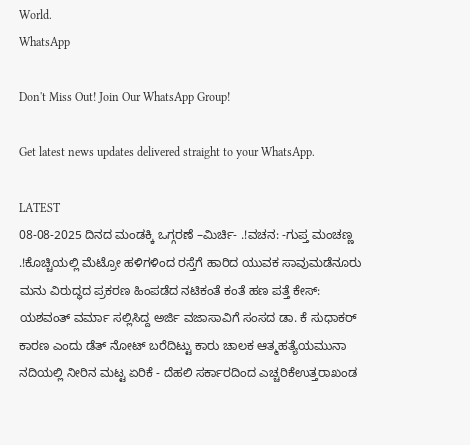World.
WhatsApp

Don't Miss Out! Join Our WhatsApp Group!

Get latest news updates delivered straight to your WhatsApp.

LATEST
08-08-2025 ದಿನದ ಮಂಡಕ್ಕಿ ಒಗ್ಗರಣೆ –ಮಿರ್ಚಿ- .!ವಚನ: -ಗುಪ್ತ ಮಂಚಣ್ಣ .!ಕೊಚ್ಚಿಯಲ್ಲಿ ಮೆಟ್ರೋ ಹಳಿಗಳಿಂದ ರಸ್ತೆಗೆ ಹಾರಿದ ಯುವಕ ಸಾವುಮಡೆನೂರು ಮನು ವಿರುದ್ಧದ ಪ್ರಕರಣ ಹಿಂಪಡೆದ ‌ನಟಿಕಂತೆ ಕಂತೆ ಹಣ ಪತ್ತೆ ಕೇಸ್: ಯಶವಂತ್ ವರ್ಮಾ ಸಲ್ಲಿಸಿದ್ದ ಅರ್ಜಿ ವಜಾಸಾವಿಗೆ ಸಂಸದ ಡಾ. ಕೆ ಸುಧಾಕರ್ ಕಾರಣ ಎಂದು ಡೆತ್ ನೋಟ್ ಬರೆದಿಟ್ಟು ಕಾರು ಚಾಲಕ ಆತ್ಮಹತ್ಯೆಯಮುನಾ ನದಿಯಲ್ಲಿ ನೀರಿನ ಮಟ್ಟ ಏರಿಕೆ - ದೆಹಲಿ ಸರ್ಕಾರದಿಂದ ಎಚ್ಚರಿಕೆಉತ್ತರಾಖಂಡ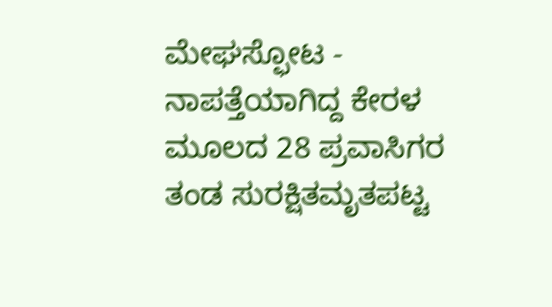ಮೇಘಸ್ಫೋಟ - ನಾಪತ್ತೆಯಾಗಿದ್ದ ಕೇರಳ ಮೂಲದ 28 ಪ್ರವಾಸಿಗರ ತಂಡ ಸುರಕ್ಷಿತಮೃತಪಟ್ಟ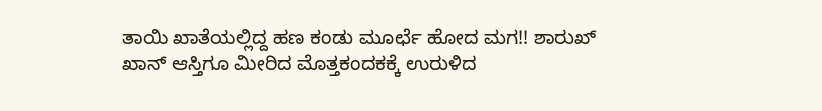ತಾಯಿ ಖಾತೆಯಲ್ಲಿದ್ದ ಹಣ ಕಂಡು ಮೂರ್ಛೆ ಹೋದ ಮಗ!! ಶಾರುಖ್ ಖಾನ್ ಆಸ್ತಿಗೂ ಮೀರಿದ ಮೊತ್ತಕಂದಕಕ್ಕೆ ಉರುಳಿದ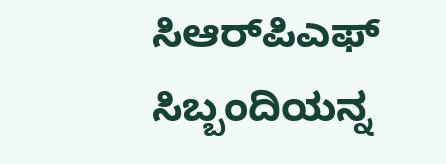ಸಿಆರ್‌ಪಿಎಫ್ ಸಿಬ್ಬಂದಿಯನ್ನ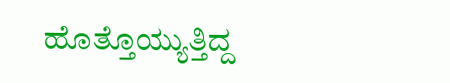ಹೊತ್ತೊಯ್ಯುತ್ತಿದ್ದ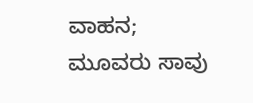ವಾಹನ; ಮೂವರು ಸಾವು